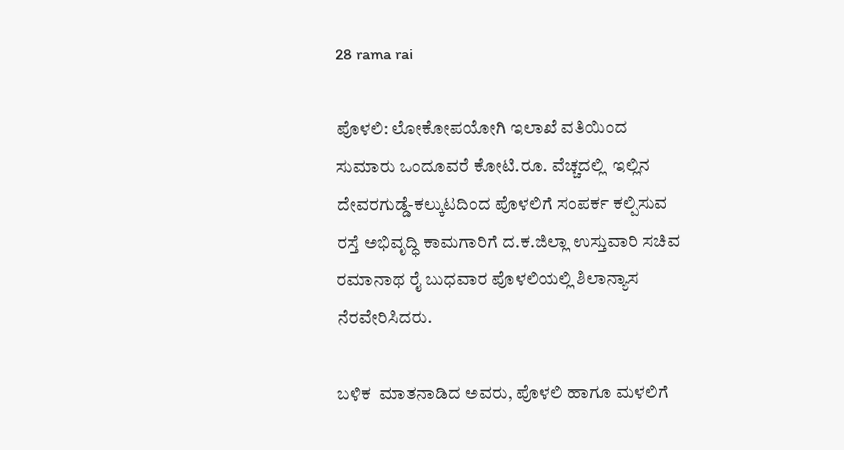28 rama rai

ಪೊಳಲಿ: ಲೋಕೋಪಯೋಗಿ ಇಲಾಖೆ ವತಿಯಿಂದ ಸುಮಾರು ಒಂದೂವರೆ ಕೋಟಿ.ರೂ. ವೆಚ್ಚದಲ್ಲಿ  ಇಲ್ಲಿನ ದೇವರಗುಡ್ಡೆ-ಕಲ್ಕುಟದಿಂದ ಪೊಳಲಿಗೆ ಸಂಪರ್ಕ ಕಲ್ಪಿಸುವ ರಸ್ತೆ ಅಭಿವೃದ್ಧಿ ಕಾಮಗಾರಿಗೆ ದ.ಕ.ಜಿಲ್ಲಾ ಉಸ್ತುವಾರಿ ಸಚಿವ ರಮಾನಾಥ ರೈ ಬುಧವಾರ ಪೊಳಲಿಯಲ್ಲಿ ಶಿಲಾನ್ಯಾಸ ನೆರವೇರಿಸಿದರು.

ಬಳಿಕ  ಮಾತನಾಡಿದ ಅವರು, ಪೊಳಲಿ ಹಾಗೂ ಮಳಲಿಗೆ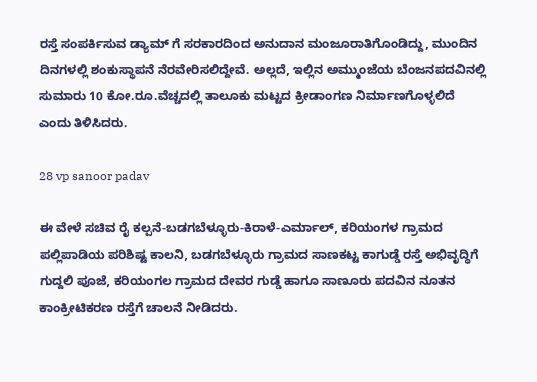ರಸ್ತೆ ಸಂಪರ್ಕಿಸುವ ಡ್ಯಾಮ್ ಗೆ ಸರಕಾರದಿಂದ ಅನುದಾನ ಮಂಜೂರಾತಿಗೊಂಡಿದ್ದು, ಮುಂದಿನ ದಿನಗಳಲ್ಲಿ ಶಂಕುಸ್ಥಾಪನೆ ನೆರವೇರಿಸಲಿದ್ದೇವೆ. ಅಲ್ಲದೆ, ಇಲ್ಲಿನ ಅಮ್ಮುಂಜೆಯ ಬೆಂಜನಪದವಿನಲ್ಲಿ ಸುಮಾರು 10 ಕೋ.ರೂ.ವೆಚ್ಚದಲ್ಲಿ ತಾಲೂಕು ಮಟ್ಟದ ಕ್ರೀಡಾಂಗಣ ನಿರ್ಮಾಣಗೊಳ್ಳಲಿದೆ ಎಂದು ತಿಳಿಸಿದರು.

28 vp sanoor padav

ಈ ವೇಳೆ ಸಚಿವ ರೈ ಕಲ್ಪನೆ-ಬಡಗಬೆಳ್ಳೂರು-ಕಿರಾಳೆ-ಎರ್ಮಾಲ್, ಕರಿಯಂಗಳ ಗ್ರಾಮದ ಪಲ್ಲಿಪಾಡಿಯ ಪರಿಶಿಷ್ಟ ಕಾಲನಿ, ಬಡಗಬೆಳ್ಳೂರು ಗ್ರಾಮದ ಸಾಣಕಟ್ಟ ಕಾಗುಡ್ಡೆ ರಸ್ತೆ ಅಭಿವೃದ್ಧಿಗೆ ಗುದ್ದಲಿ ಪೂಜೆ, ಕರಿಯಂಗಲ ಗ್ರಾಮದ ದೇವರ ಗುಡ್ಡೆ ಹಾಗೂ ಸಾಣೂರು ಪದವಿನ ನೂತನ ಕಾಂಕ್ರೀಟಿಕರಣ ರಸ್ತೆಗೆ ಚಾಲನೆ ನೀಡಿದರು.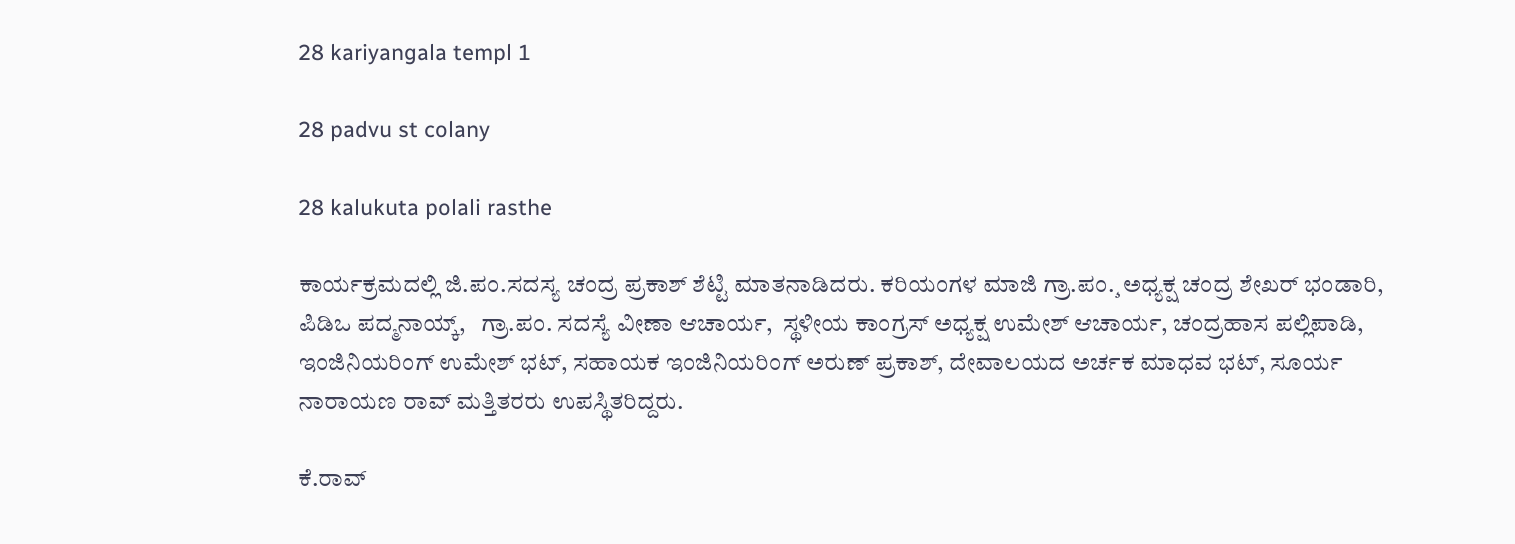28 kariyangala templ 1

28 padvu st colany

28 kalukuta polali rasthe

ಕಾರ್ಯಕ್ರಮದಲ್ಲಿ ಜಿ.ಪಂ.ಸದಸ್ಯ ಚಂದ್ರ ಪ್ರಕಾಶ್ ಶೆಟ್ಟಿ ಮಾತನಾಡಿದರು. ಕರಿಯಂಗಳ ಮಾಜಿ ಗ್ರಾ.ಪಂ.¸ಅಧ್ಯಕ್ಷ ಚಂದ್ರ ಶೇಖರ್ ಭಂಡಾರಿ,  ಪಿಡಿಒ ಪದ್ಮನಾಯ್ಕ್,   ಗ್ರಾ.ಪಂ. ಸದಸ್ಯೆ ವೀಣಾ ಆಚಾರ್ಯ,  ಸ್ಥಳೀಯ ಕಾಂಗ್ರಸ್ ಅಧ್ಯಕ್ಷ ಉಮೇಶ್ ಆಚಾರ್ಯ, ಚಂದ್ರಹಾಸ ಪಲ್ಲಿಪಾಡಿ, ಇಂಜಿನಿಯರಿಂಗ್ ಉಮೇಶ್ ಭಟ್, ಸಹಾಯಕ ಇಂಜಿನಿಯರಿಂಗ್ ಅರುಣ್ ಪ್ರಕಾಶ್, ದೇವಾಲಯದ ಅರ್ಚಕ ಮಾಧವ ಭಟ್, ಸೂರ್ಯ ನಾರಾಯಣ ರಾವ್ ಮತ್ತಿತರರು ಉಪಸ್ಥಿತರಿದ್ದರು.

ಕೆ.ರಾವ್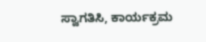ಸ್ವಾಗತಿಸಿ, ಕಾರ್ಯಕ್ರಮ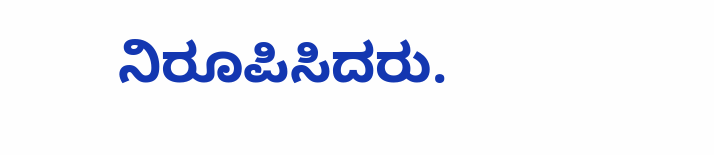ನಿರೂಪಿಸಿದರು.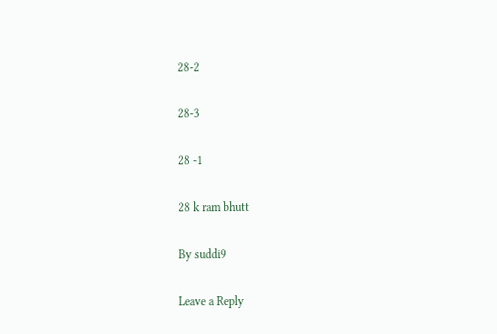28-2

28-3

28 -1

28 k ram bhutt

By suddi9

Leave a Reply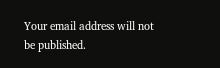Your email address will not be published.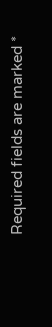Required fields are marked *